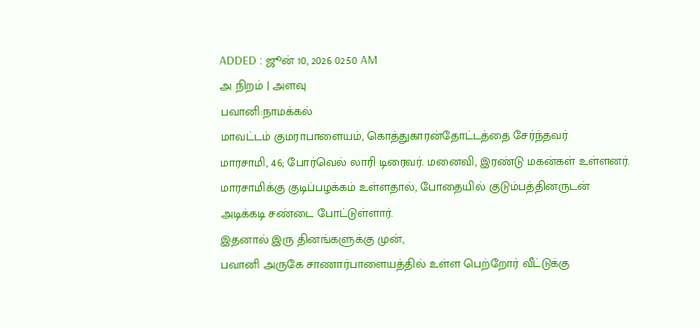ADDED : ஜூன் 10, 2026 02:50 AM
அ நிறம் | அளவு
பவானி:நாமக்கல்
மாவட்டம் குமராபாளையம், கொத்துகாரன்தோட்டத்தை சேர்ந்தவர்
மாரசாமி, 46; போர்வெல் லாரி டிரைவர். மனைவி, இரண்டு மகன்கள் உள்ளனர்.
மாரசாமிக்கு குடிப்பழக்கம் உள்ளதால், போதையில் குடும்பத்தினருடன்
அடிக்கடி சண்டை போட்டுள்ளார்.
இதனால் இரு தினங்களுக்கு முன்,
பவானி அருகே சாணார்பாளையத்தில் உள்ள பெற்றோர் வீட்டுக்கு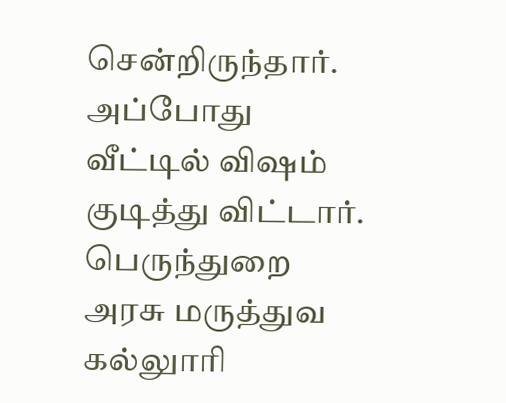சென்றிருந்தார். அப்போது வீட்டில் விஷம் குடித்து விட்டார்.
பெருந்துறை அரசு மருத்துவ கல்லுாரி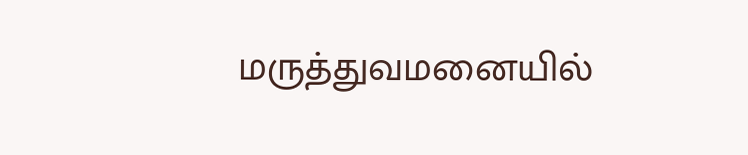மருத்துவமனையில்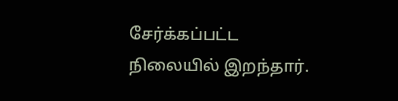சேர்க்கப்பட்ட
நிலையில் இறந்தார்.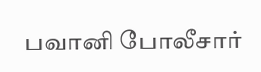பவானி போலீசார்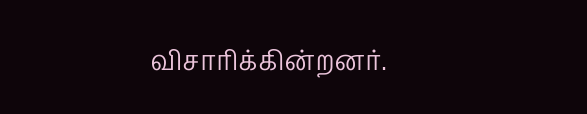விசாரிக்கின்றனர்.